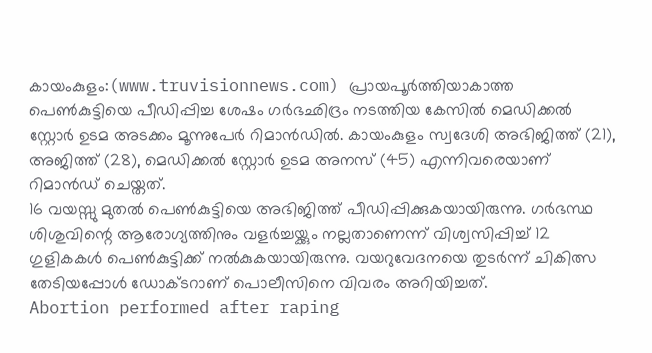കായംകുളം:(www.truvisionnews.com) പ്രായപൂർത്തിയാകാത്ത പെൺകുട്ടിയെ പീഡിപ്പിച്ച ശേഷം ഗർഭഛിദ്രം നടത്തിയ കേസിൽ മെഡിക്കൽ സ്റ്റോർ ഉടമ അടക്കം മൂന്നുപേർ റിമാൻഡിൽ. കായംകുളം സ്വദേശി അഭിജിത്ത് (21), അജിത്ത് (28), മെഡിക്കൽ സ്റ്റോർ ഉടമ അനസ് (45) എന്നിവരെയാണ് റിമാൻഡ് ചെയ്തത്.
16 വയസ്സു മുതൽ പെൺകുട്ടിയെ അഭിജിത്ത് പീഡിപ്പിക്കുകയായിരുന്നു. ഗർഭസ്ഥ ശിശുവിന്റെ ആരോഗ്യത്തിനും വളർച്ചയ്ക്കും നല്ലതാണെന്ന് വിശ്വസിപ്പിച്ച് 12 ഗുളികകൾ പെൺകുട്ടിക്ക് നൽകുകയായിരുന്നു. വയറുവേദനയെ തുടർന്ന് ചികിത്സ തേടിയപ്പോൾ ഡോക്ടറാണ് പൊലീസിനെ വിവരം അറിയിച്ചത്.
Abortion performed after raping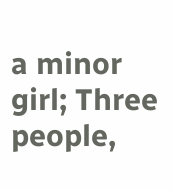a minor girl; Three people,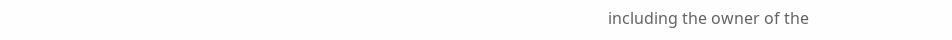including the owner of the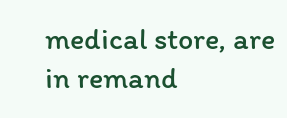medical store, are in remand